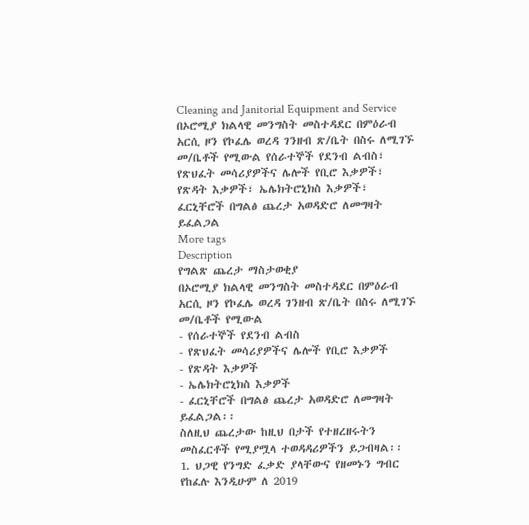Cleaning and Janitorial Equipment and Service
በኦሮሚያ ክልላዊ መንግስት መስተዳደር በምዕራብ አርሲ ዞን የኮፈሌ ወረዳ ገንዘብ ጽ/ቤት በስሩ ለሚገኙ መ/ቤቶች የሚውል የሰራተኞች የደንብ ልብስ፣ የጽህፈት መሳሪያዎችና ሌሎች የቢሮ እቃዎች፣ የጽዳት እቃዎች፣ ኤሌክትሮኒክስ እቃዎች፣ ፈርኒቸሮች በግልፅ ጨረታ አወዳድሮ ለመግዛት ይፈልጋል
More tags
Description
የግልጽ ጨረታ ማስታወቂያ
በኦሮሚያ ክልላዊ መንግስት መስተዳደር በምዕራብ አርሲ ዞን የኮፈሌ ወረዳ ገንዘብ ጽ/ቤት በስሩ ለሚገኙ መ/ቤቶች የሚውል
- የሰራተኞች የደንብ ልብስ
- የጽህፈት መሳሪያዎችና ሌሎች የቢሮ እቃዎች
- የጽዳት እቃዎች
- ኤሌክትሮኒክስ እቃዎች
- ፈርኒቸሮች በግልፅ ጨረታ አወዳድሮ ለመግዛት ይፈልጋል፡፡
ስለዚህ ጨረታው ከዚህ በታች የተዘረዘሩትን መስፈርቶች የሚያሟላ ተወዳዳሪዎችን ይጋብዛል፡፡
1. ህጋዊ የንግድ ፈቃድ ያላቸውና የዘመኑን ግብር የከፈሉ እንዲሁም ለ 2019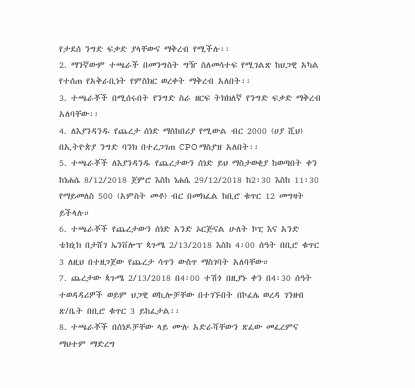የታደሰ ንግድ ፍቃድ ያላቸውና ማቅረብ የሚችሉ፡፡
2. ማንኛውም ተጫራች በመንግስት ግዥ ስለመሳተፍ የሚገልጽ ከህጋዊ አካል የተሰጠ የአቅራቢነት የምስክር ወረቀት ማቅረብ አለበት፡፡
3. ተጫራቾች በሚሰሩበት የንግድ ስራ ዘርፍ ትክክለኛ የንግድ ፍቃድ ማቅረብ አለባቸው፡፡
4. ለእያንዳንዱ የጨረታ ሰነድ ማስከበሪያ የሚውል ብር 2000 (ሀያ ሺህ) በኢትዮጵያ ንግድ ባንክ በተረጋገጠ CPO ማስያዝ አለበት፡፡
5. ተጫራቾች ለእያንዳንዱ የጨረታውን ሰነድ ይህ ማስታወቂያ ከወጣበት ቀን ከነሐሴ 8/12/2018 ጀምሮ እስከ ነሐሴ 29/12/2018 ከ2፡30 እስከ 11፡30 የማይመለስ 500 (አምስት መቶ) ብር በመክፈል ከቢሮ ቁጥር 12 መግዛት ይችላሉ።
6. ተጫራቾች የጨረታውን ሰነድ አንድ ኦርጅናል ሁለት ኮፒ እና አንድ ቴክኒክ በታሸገ ኤንቨሎፕ ጳጉሜ 2/13/2018 እስከ 4፡00 ሰዓት በቢሮ ቁጥር 3 ለዚህ በተዘጋጀው የጨረታ ሳጥን ውስጥ ማስገባት አለባቸው።
7. ጨረታው ጳጉሜ 2/13/2018 በ4፡00 ተሽጎ በዚያኑ ቀን በ4፡30 ሰዓት ተወዳዳሪዎች ወይም ህጋዊ ወኪሎቻቸው በተገኙበት በኮፈሌ ወረዳ ገንዘብ ጽ/ቤት በቢሮ ቁጥር 3 ይከፈታል፡፡
8. ተጫራቾች በሰነዶቻቸው ላይ ሙሉ አድራሻቸውን ጽፈው መፈረምና ማህተም ማድረግ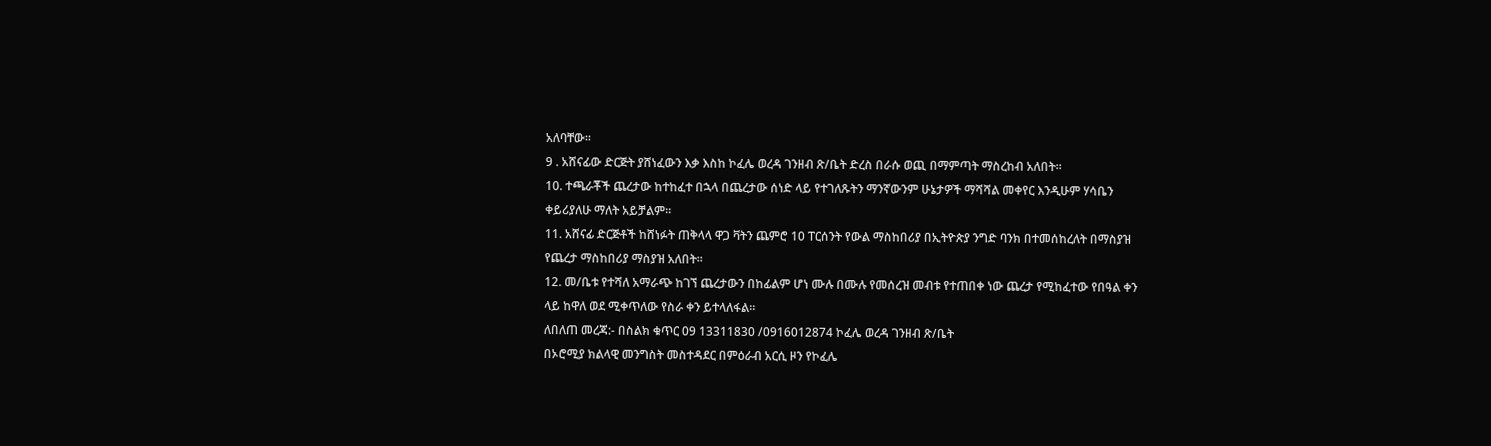አለባቸው፡፡
9 . አሸናፊው ድርጅት ያሸነፈውን እቃ እስከ ኮፈሌ ወረዳ ገንዘብ ጽ/ቤት ድረስ በራሱ ወጪ በማምጣት ማስረከብ አለበት፡፡
10. ተጫራቾች ጨረታው ከተከፈተ በኋላ በጨረታው ሰነድ ላይ የተገለጹትን ማንኛውንም ሁኔታዎች ማሻሻል መቀየር እንዲሁም ሃሳቤን ቀይሪያለሁ ማለት አይቻልም፡፡
11. አሸናፊ ድርጅቶች ከሸነፉት ጠቅላላ ዋጋ ቫትን ጨምሮ 10 ፐርሰንት የውል ማስከበሪያ በኢትዮጵያ ንግድ ባንክ በተመሰከረለት በማስያዝ የጨረታ ማስከበሪያ ማስያዝ አለበት።
12. መ/ቤቱ የተሻለ አማራጭ ከገኘ ጨረታውን በከፊልም ሆነ ሙሉ በሙሉ የመሰረዝ መብቱ የተጠበቀ ነው ጨረታ የሚከፈተው የበዓል ቀን ላይ ከዋለ ወደ ሚቀጥለው የስራ ቀን ይተላለፋል።
ለበለጠ መረጃ:- በስልክ ቁጥር 09 13311830 /0916012874 ኮፈሌ ወረዳ ገንዘብ ጽ/ቤት
በኦሮሚያ ክልላዊ መንግስት መስተዳደር በምዕራብ አርሲ ዞን የኮፈሌ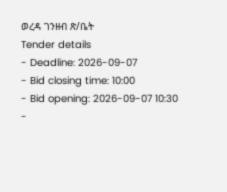ወረዳ ገንዘብ ጽ/ቤት
Tender details
- Deadline: 2026-09-07
- Bid closing time: 10:00
- Bid opening: 2026-09-07 10:30
-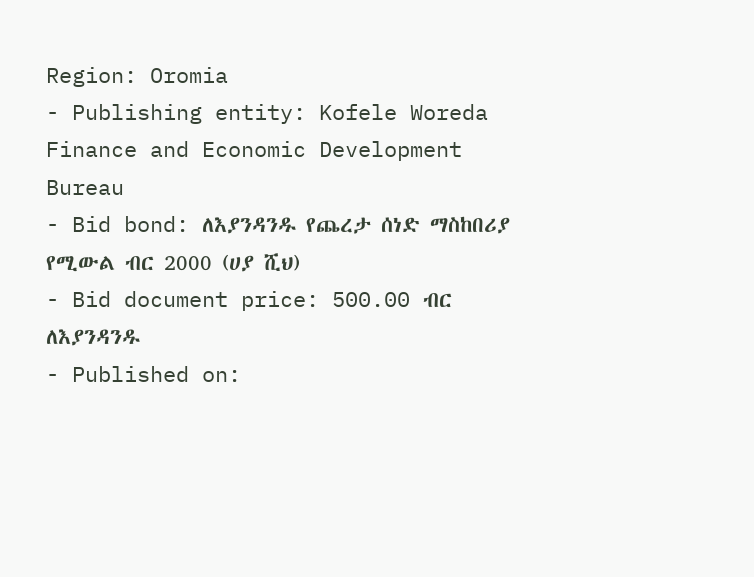Region: Oromia
- Publishing entity: Kofele Woreda Finance and Economic Development Bureau
- Bid bond: ለእያንዳንዱ የጨረታ ሰነድ ማስከበሪያ የሚውል ብር 2000 (ሀያ ሺህ)
- Bid document price: 500.00 ብር ለእያንዳንዱ
- Published on: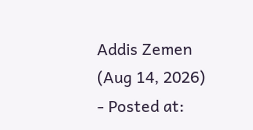Addis Zemen (Aug 14, 2026)
- Posted at: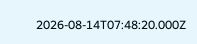2026-08-14T07:48:20.000Z